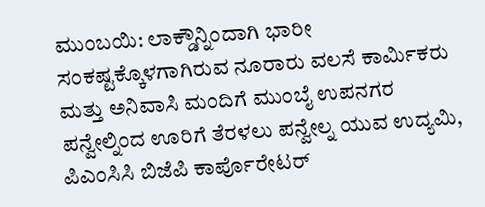ಮುಂಬಯಿ: ಲಾಕ್ಡೌನ್ನಿಂದಾಗಿ ಭಾರೀ ಸಂಕಷ್ಟಕ್ಕೊಳಗಾಗಿರುವ ನೂರಾರು ವಲಸೆ ಕಾರ್ಮಿಕರು ಮತ್ತು ಅನಿವಾಸಿ ಮಂದಿಗೆ ಮುಂಬೈ ಉಪನಗರ ಪನ್ವೇಲ್ನಿಂದ ಊರಿಗೆ ತೆರಳಲು ಪನ್ವೇಲ್ನ ಯುವ ಉದ್ಯಮಿ, ಪಿಎಂಸಿಸಿ ಬಿಜೆಪಿ ಕಾರ್ಪೊರೇಟರ್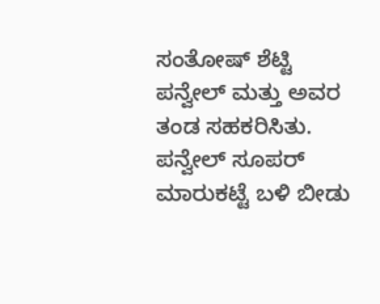ಸಂತೋಷ್ ಶೆಟ್ಟಿ ಪನ್ವೇಲ್ ಮತ್ತು ಅವರ ತಂಡ ಸಹಕರಿಸಿತು.
ಪನ್ವೇಲ್ ಸೂಪರ್ ಮಾರುಕಟ್ಟೆ ಬಳಿ ಬೀಡು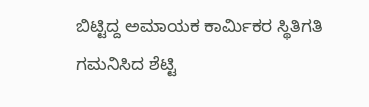ಬಿಟ್ಟಿದ್ದ ಅಮಾಯಕ ಕಾರ್ಮಿಕರ ಸ್ಥಿತಿಗತಿ ಗಮನಿಸಿದ ಶೆಟ್ಟಿ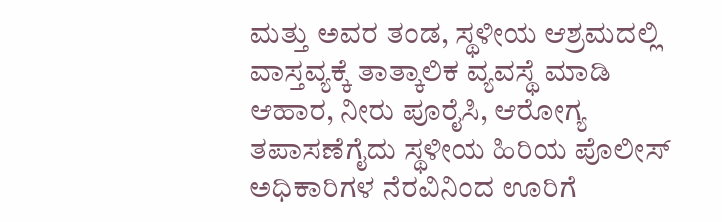ಮತ್ತು ಅವರ ತಂಡ, ಸ್ಥಳೀಯ ಆಶ್ರಮದಲ್ಲಿ ವಾಸ್ತವ್ಯಕ್ಕೆ ತಾತ್ಕಾಲಿಕ ವ್ಯವಸ್ಥೆ ಮಾಡಿ ಆಹಾರ, ನೀರು ಪೂರೈಸಿ, ಆರೋಗ್ಯ ತಪಾಸಣೆಗೈದು ಸ್ಥಳೀಯ ಹಿರಿಯ ಪೊಲೀಸ್ ಅಧಿಕಾರಿಗಳ ನೆರವಿನಿಂದ ಊರಿಗೆ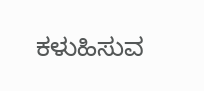ಕಳುಹಿಸುವ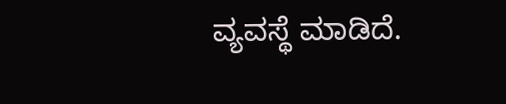ವ್ಯವಸ್ಥೆ ಮಾಡಿದೆ.